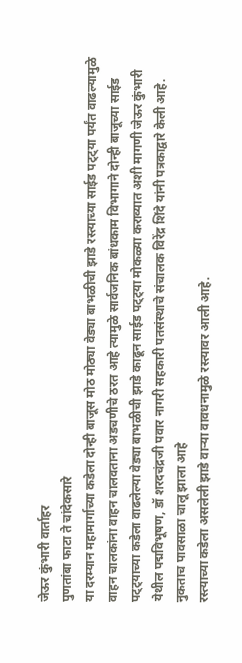जेऊर कुंभारी वार्ताहर
पुणतांबा फाटा ते चांदेकसारे
या दरम्यान महामार्गाच्या कडेला दोन्ही बाजूस मोठ मोठ्या वेड्या बाभळीची झाडे रस्त्याच्या साईड पट्ट्या पर्यंत वाढल्यामुळे वाहन चालकांना वाहन चालवताना अडचणीचे ठरत आहे त्यामुळे सार्वजनिक बांधकाम विभागाने दोन्ही बाजूच्या साईड पट्ट्याच्या कडेला वाढलेल्या वेड्या बाभळीची झाडे काढून साईड पट्ट्या मोकळ्या कराव्यात अशी मागणी जेऊर कुंभारी येथील पद्मविभूषण, डॉ शरदचंद्रजी पवार नागरी सहकारी पतसंस्थाचे संचालक विरेंद्र शिंदे यांनी पत्रकाद्वारे केली आहे.
नुकताच पावसाळा चालू झाला आहे
रस्त्याच्या कडेला असलेली झाडे वाऱ्या वावधनामुळे रस्त्यावर आली आहे.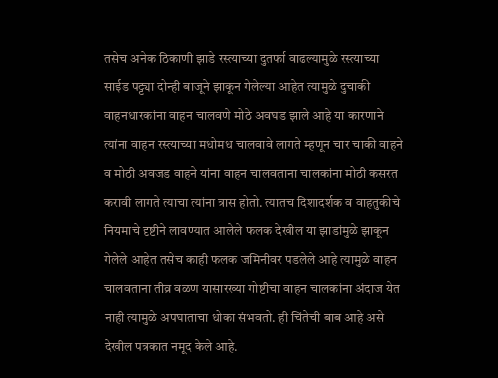तसेच अनेक ठिकाणी झाडे रस्त्याच्या दुतर्फा वाढल्यामुळे रस्त्याच्या साईड पट्ट्या दोन्ही बाजूने झाकून गेलेल्या आहेत त्यामुळे दुचाकी वाहनधारकांना वाहन चालवणे मोठे अवघड झाले आहे या कारणाने त्यांना वाहन रस्त्याच्या मधोमध चालवावे लागते म्हणून चार चाकी वाहने व मोठी अवजड वाहने यांना वाहन चालवताना चालकांना मोठी कसरत करावी लागते त्याचा त्यांना त्रास होतो. त्यातच दिशादर्शक व वाहतुकीचे नियमाचे दृष्टीने लावण्यात आलेले फलक देखील या झाडांमुळे झाकून गेलेले आहेत तसेच काही फलक जमिनीवर पडलेले आहे त्यामुळे वाहन चालवताना तीव्र वळण यासारख्या गोष्टीचा वाहन चालकांना अंदाज येत नाही त्यामुळे अपघाताचा धोका संभवतो. ही चिंतेची बाब आहे असे देखील पत्रकात नमूद केले आहे.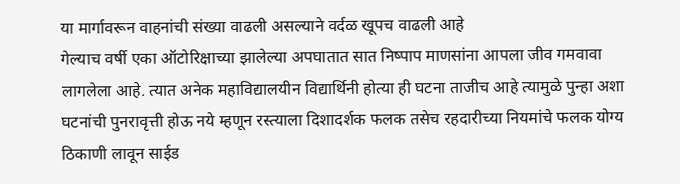या मार्गावरून वाहनांची संख्या वाढली असल्याने वर्दळ खूपच वाढली आहे
गेल्याच वर्षी एका ऑटोरिक्षाच्या झालेल्या अपघातात सात निष्पाप माणसांना आपला जीव गमवावा लागलेला आहे. त्यात अनेक महाविद्यालयीन विद्यार्थिनी होत्या ही घटना ताजीच आहे त्यामुळे पुन्हा अशा घटनांची पुनरावृत्ती होऊ नये म्हणून रस्त्याला दिशादर्शक फलक तसेच रहदारीच्या नियमांचे फलक योग्य ठिकाणी लावून साईड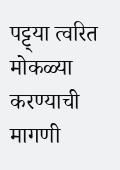पट्ट्या त्वरित मोकळ्या करण्याची मागणी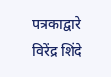पत्रकाद्वारे विरेंद्र शिंदे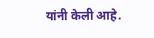यांनी केली आहे.